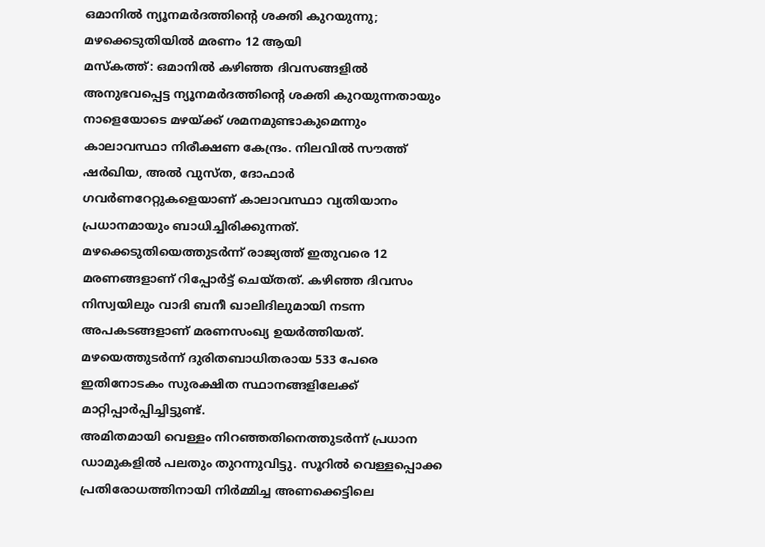ഒമാനിൽ ന്യൂനമർദത്തിന്റെ ശക്തി കുറയുന്നു; മഴക്കെടുതിയിൽ മരണം 12 ആയി
മസ്കത്ത്: ഒമാനിൽ കഴിഞ്ഞ ദിവസങ്ങളിൽ അനുഭവപ്പെട്ട ന്യൂനമർദത്തിന്റെ ശക്തി കുറയുന്നതായും നാളെയോടെ മഴയ്ക്ക് ശമനമുണ്ടാകുമെന്നും കാലാവസ്ഥാ നിരീക്ഷണ കേന്ദ്രം. നിലവിൽ സൗത്ത് ഷർഖിയ, അൽ വുസ്ത, ദോഫാർ ഗവർണറേറ്റുകളെയാണ് കാലാവസ്ഥാ വ്യതിയാനം പ്രധാനമായും ബാധിച്ചിരിക്കുന്നത്. മഴക്കെടുതിയെത്തുടർന്ന് രാജ്യത്ത് ഇതുവരെ 12 മരണങ്ങളാണ് റിപ്പോർട്ട് ചെയ്തത്. കഴിഞ്ഞ ദിവസം നിസ്വയിലും വാദി ബനീ ഖാലിദിലുമായി നടന്ന അപകടങ്ങളാണ് മരണസംഖ്യ ഉയർത്തിയത്. മഴയെത്തുടർന്ന് ദുരിതബാധിതരായ 533 പേരെ ഇതിനോടകം സുരക്ഷിത സ്ഥാനങ്ങളിലേക്ക് മാറ്റിപ്പാർപ്പിച്ചിട്ടുണ്ട്.
അമിതമായി വെള്ളം നിറഞ്ഞതിനെത്തുടർന്ന് പ്രധാന ഡാമുകളിൽ പലതും തുറന്നുവിട്ടു. സൂറിൽ വെള്ളപ്പൊക്ക പ്രതിരോധത്തിനായി നിർമ്മിച്ച അണക്കെട്ടിലെ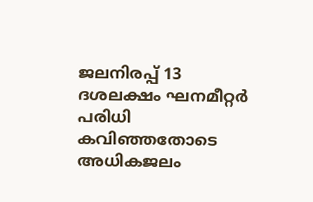ജലനിരപ്പ് 13 ദശലക്ഷം ഘനമീറ്റർ പരിധി കവിഞ്ഞതോടെ അധികജലം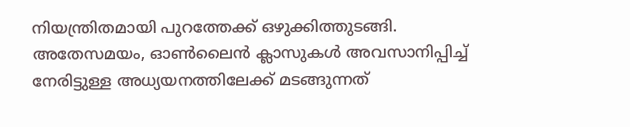നിയന്ത്രിതമായി പുറത്തേക്ക് ഒഴുക്കിത്തുടങ്ങി. അതേസമയം, ഓൺലൈൻ ക്ലാസുകൾ അവസാനിപ്പിച്ച് നേരിട്ടുള്ള അധ്യയനത്തിലേക്ക് മടങ്ങുന്നത്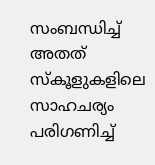സംബന്ധിച്ച് അതത് സ്കൂളുകളിലെ സാഹചര്യം പരിഗണിച്ച്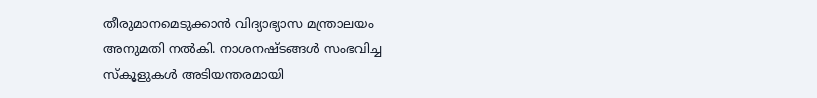തീരുമാനമെടുക്കാൻ വിദ്യാഭ്യാസ മന്ത്രാലയം അനുമതി നൽകി. നാശനഷ്ടങ്ങൾ സംഭവിച്ച സ്കൂളുകൾ അടിയന്തരമായി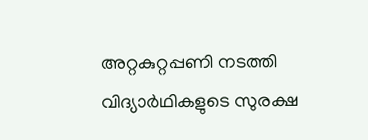അറ്റകുറ്റപ്പണി നടത്തി വിദ്യാർഥികളുടെ സുരക്ഷ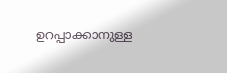ഉറപ്പാക്കാനുള്ള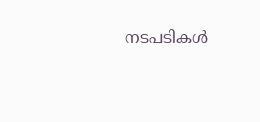നടപടികൾ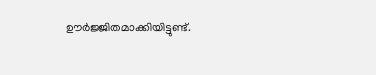ഊർജ്ജിതമാക്കിയിട്ടുണ്ട്.